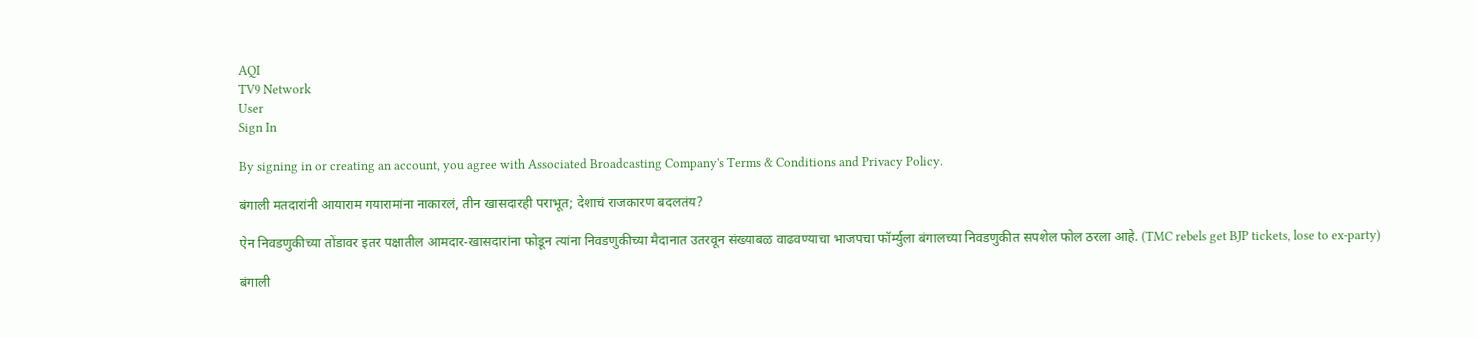AQI
TV9 Network
User
Sign In

By signing in or creating an account, you agree with Associated Broadcasting Company's Terms & Conditions and Privacy Policy.

बंगाली मतदारांनी आयाराम गयारामांना नाकारलं, तीन खासदारही पराभूत; देशाचं राजकारण बदलतंय?

ऐन निवडणुकीच्या तोंडावर इतर पक्षातील आमदार-खासदारांना फोडून त्यांना निवडणुकीच्या मैदानात उतरवून संख्याबळ वाढवण्याचा भाजपचा फॉर्म्युला बंगालच्या निवडणुकीत सपशेल फोल ठरला आहे. (TMC rebels get BJP tickets, lose to ex-party)

बंगाली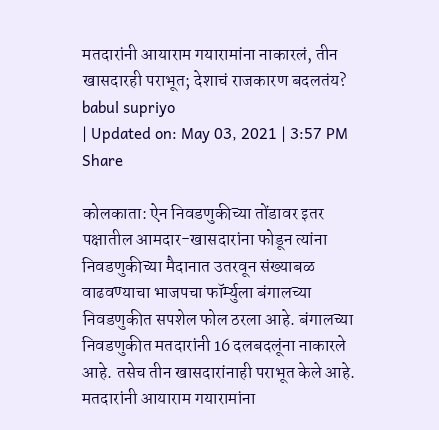मतदारांनी आयाराम गयारामांना नाकारलं, तीन खासदारही पराभूत; देशाचं राजकारण बदलतंय?
babul supriyo
| Updated on: May 03, 2021 | 3:57 PM
Share

कोलकाता: ऐन निवडणुकीच्या तोंडावर इतर पक्षातील आमदार-खासदारांना फोडून त्यांना निवडणुकीच्या मैदानात उतरवून संख्याबळ वाढवण्याचा भाजपचा फॉर्म्युला बंगालच्या निवडणुकीत सपशेल फोल ठरला आहे. बंगालच्या निवडणुकीत मतदारांनी 16 दलबदलूंना नाकारले आहे. तसेच तीन खासदारांनाही पराभूत केले आहे. मतदारांनी आयाराम गयारामांना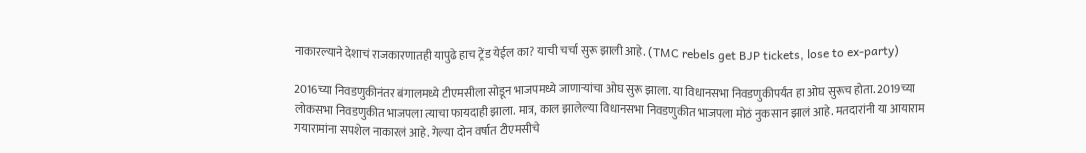नाकारल्याने देशाचं राजकारणातही यापुढे हाच ट्रेंड येईल का? याची चर्चा सुरू झाली आहे. (TMC rebels get BJP tickets, lose to ex-party)

2016च्या निवडणुकीनंतर बंगालमध्ये टीएमसीला सोडून भाजपमध्ये जाणाऱ्यांचा ओघ सुरू झाला. या विधानसभा निवडणुकीपर्यंत हा ओघ सुरूच होता. 2019च्या लोकसभा निवडणुकीत भाजपला त्याचा फायदाही झाला. मात्र, काल झालेल्या विधानसभा निवडणुकीत भाजपला मोठं नुकसान झालं आहे. मतदारांनी या आयाराम गयारामांना सपशेल नाकारलं आहे. गेल्या दोन वर्षात टीएमसीचे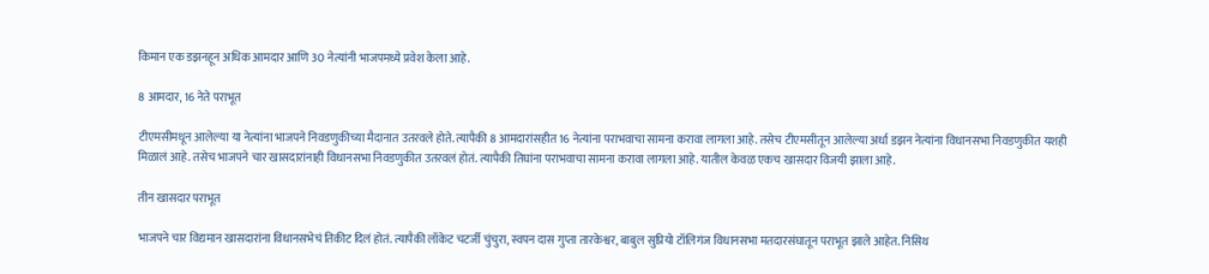किमान एक डझनहून अधिक आमदार आणि 30 नेत्यांनी भाजपमध्ये प्रवेश केला आहे.

8 आमदार, 16 नेते पराभूत

टीएमसीमधून आलेल्या या नेत्यांना भाजपने निवडणुकीच्या मैदानात उतरवले होते. त्यापैकी 8 आमदारांसहीत 16 नेत्यांना पराभवाचा सामना करावा लागला आहे. तसेच टीएमसीतून आलेल्या अर्धा डझन नेत्यांना विधानसभा निवडणुकीत यशही मिळालं आहे. तसेच भाजपने चार खासदारांनाही विधानसभा निवडणुकीत उतरवलं होतं. त्यापैकी तिघांना पराभवाचा सामना करावा लागला आहे. यातील केवळ एकच खासदार विजयी झाला आहे.

तीन खासदार पराभूत

भाजपने चार विद्यमान खासदारांना विधानसभेचं तिकीट दिलं होतं. त्यापैकी लॉकेट चटर्जी चुंचुरा, स्वपन दास गुप्ता तारकेश्वर, बाबुल सुप्रियो टॉलिगंज विधानसभा मतदारसंघातून पराभूत झाले आहेत. निसिथ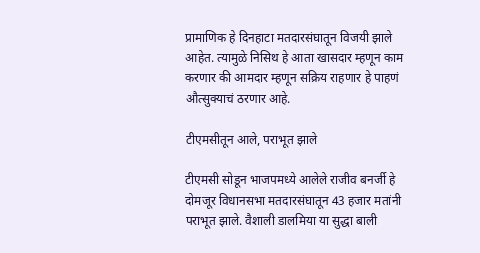प्रामाणिक हे दिनहाटा मतदारसंघातून विजयी झाले आहेत. त्यामुळे निसिथ हे आता खासदार म्हणून काम करणार की आमदार म्हणून सक्रिय राहणार हे पाहणं औत्सुक्याचं ठरणार आहे.

टीएमसीतून आले, पराभूत झाले

टीएमसी सोडून भाजपमध्ये आलेले राजीव बनर्जी हे दोमजूर विधानसभा मतदारसंघातून 43 हजार मतांनी पराभूत झाले. वैशाली डालमिया या सुद्धा बाली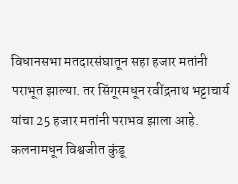विधानसभा मतदारसंघातून सहा हजार मतांनी पराभूत झाल्या. तर सिंगूरमधून रवींद्रनाथ भट्टाचार्य यांचा 25 हजार मतांनी पराभव झाला आहे. कलनामधून विश्वजीत कुंडू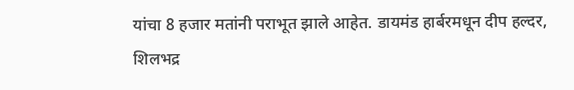यांचा 8 हजार मतांनी पराभूत झाले आहेत. डायमंड हार्बरमधून दीप हल्दर, शिलभद्र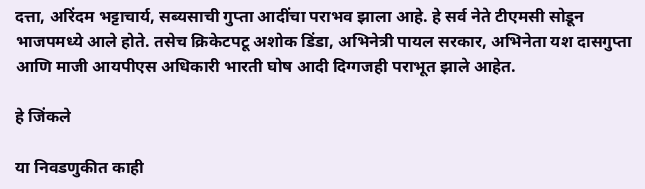दत्ता, अरिंदम भट्टाचार्य, सब्यसाची गुप्ता आदींचा पराभव झाला आहे. हे सर्व नेते टीएमसी सोडून भाजपमध्ये आले होते. तसेच क्रिकेटपटू अशोक डिंडा, अभिनेत्री पायल सरकार, अभिनेता यश दासगुप्ता आणि माजी आयपीएस अधिकारी भारती घोष आदी दिग्गजही पराभूत झाले आहेत.

हे जिंकले

या निवडणुकीत काही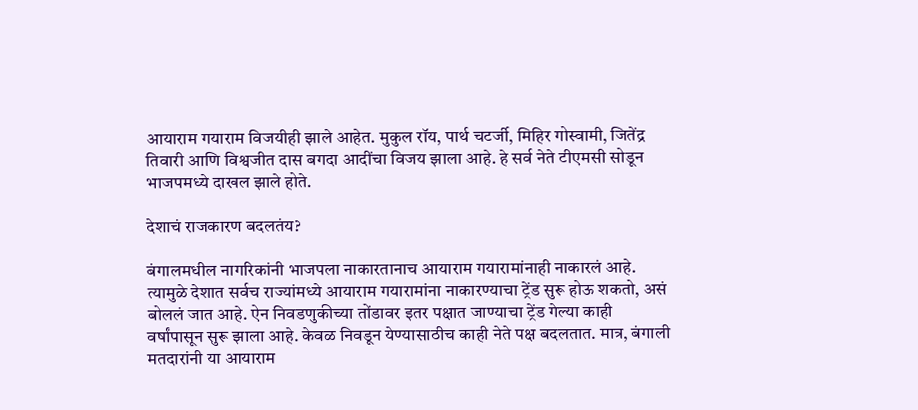आयाराम गयाराम विजयीही झाले आहेत. मुकुल रॉय, पार्थ चटर्जी, मिहिर गोस्वामी, जितेंद्र तिवारी आणि विश्वजीत दास बगदा आदींचा विजय झाला आहे. हे सर्व नेते टीएमसी सोडून भाजपमध्ये दाखल झाले होते.

देशाचं राजकारण बदलतंय?

बंगालमधील नागरिकांनी भाजपला नाकारतानाच आयाराम गयारामांनाही नाकारलं आहे. त्यामुळे देशात सर्वच राज्यांमध्ये आयाराम गयारामांना नाकारण्याचा ट्रेंड सुरू होऊ शकतो, असं बोललं जात आहे. ऐन निवडणुकीच्या तोंडावर इतर पक्षात जाण्याचा ट्रेंड गेल्या काही वर्षांपासून सुरू झाला आहे. केवळ निवडून येण्यासाठीच काही नेते पक्ष बदलतात. मात्र, बंगाली मतदारांनी या आयाराम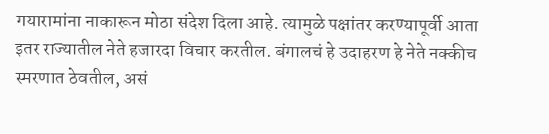गयारामांना नाकारून मोठा संदेश दिला आहे. त्यामुळे पक्षांतर करण्यापूर्वी आता इतर राज्यातील नेते हजारदा विचार करतील. बंगालचं हे उदाहरण हे नेते नक्कीच स्मरणात ठेवतील, असं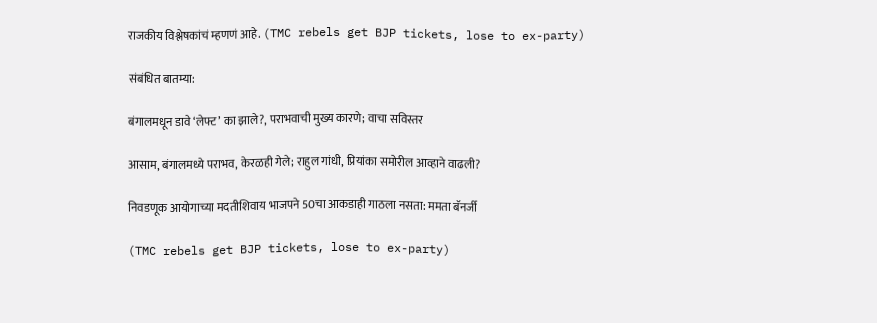राजकीय विश्लेषकांचं म्हणणं आहे. (TMC rebels get BJP tickets, lose to ex-party)

संबंधित बातम्या:

बंगालमधून डावे ‘लेफ्ट’ का झाले?, पराभवाची मुख्य कारणे; वाचा सविस्तर

आसाम, बंगालमध्ये पराभव, केरळही गेले; राहुल गांधी, प्रियांका समोरील आव्हाने वाढली?

निवडणूक आयोगाच्या मदतीशिवाय भाजपने 50चा आकडाही गाठला नसता: ममता बॅनर्जी

(TMC rebels get BJP tickets, lose to ex-party)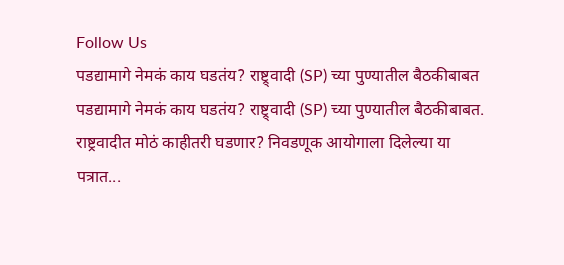Follow Us
पडद्यामागे नेमकं काय घडतंय? राष्ट्र्वादी (SP) च्या पुण्यातील बैठकीबाबत
पडद्यामागे नेमकं काय घडतंय? राष्ट्र्वादी (SP) च्या पुण्यातील बैठकीबाबत.
राष्ट्रवादीत मोठं काहीतरी घडणार? निवडणूक आयोगाला दिलेल्या या पत्रात...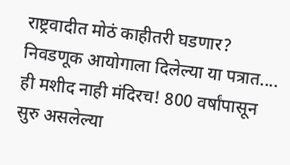राष्ट्रवादीत मोठं काहीतरी घडणार? निवडणूक आयोगाला दिलेल्या या पत्रात....
ही मशीद नाही मंदिरच! 800 वर्षांपासून सुरु असलेल्या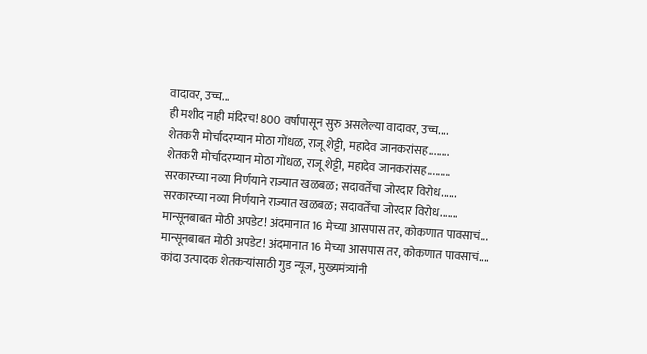वादावर, उच्च...
ही मशीद नाही मंदिरच! 800 वर्षांपासून सुरु असलेल्या वादावर, उच्च....
शेतकरी मोर्चादरम्यान मोठा गोंधळ, राजू शेट्टी, महादेव जानकरांसह........
शेतकरी मोर्चादरम्यान मोठा गोंधळ, राजू शेट्टी, महादेव जानकरांसह.........
सरकारच्या नव्या निर्णयाने राज्यात खळबळ; सदावर्तेंचा जोरदार विरोध......
सरकारच्या नव्या निर्णयाने राज्यात खळबळ; सदावर्तेंचा जोरदार विरोध.......
मान्सूनबाबत मोठी अपडेट! अंदमानात 16 मेच्या आसपास तर, कोकणात पावसाचं...
मान्सूनबाबत मोठी अपडेट! अंदमानात 16 मेच्या आसपास तर, कोकणात पावसाचं....
कांदा उत्पादक शेतकऱ्यांसाठी गुड न्यूज, मुख्यमंत्र्यांनी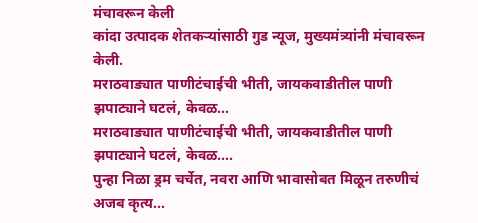मंचावरून केली
कांदा उत्पादक शेतकऱ्यांसाठी गुड न्यूज, मुख्यमंत्र्यांनी मंचावरून केली.
मराठवाड्यात पाणीटंचाईची भीती, जायकवाडीतील पाणी झपाट्याने घटलं, केवळ...
मराठवाड्यात पाणीटंचाईची भीती, जायकवाडीतील पाणी झपाट्याने घटलं, केवळ....
पुन्हा निळा ड्रम चर्चेत, नवरा आणि भावासोबत मिळून तरुणीचं अजब कृत्य...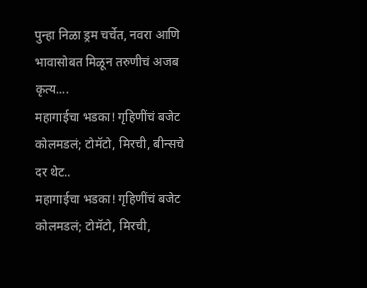पुन्हा निळा ड्रम चर्चेत, नवरा आणि भावासोबत मिळून तरुणीचं अजब कृत्य....
महागाईचा भडका! गृहिणींचं बजेट कोलमडलं; टोमॅटो, मिरची, बीन्सचे दर थेट..
महागाईचा भडका! गृहिणींचं बजेट कोलमडलं; टोमॅटो, मिरची,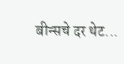बीन्सचे दर थेट...